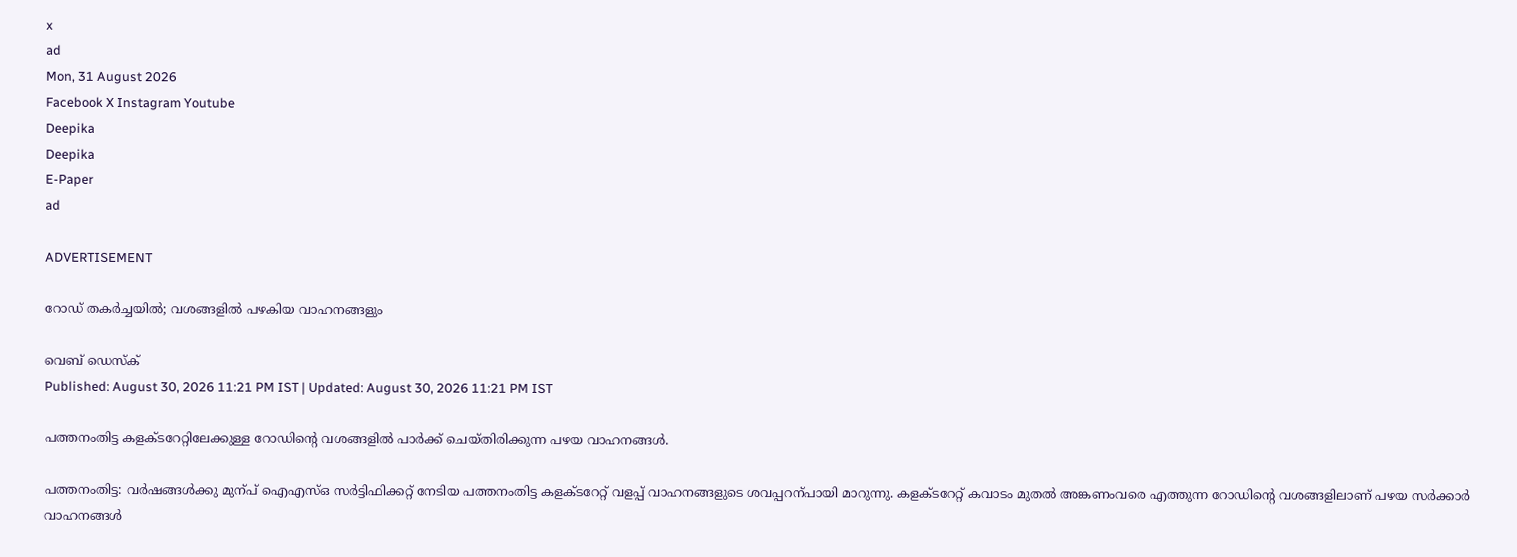x
ad
Mon, 31 August 2026
Facebook X Instagram Youtube
Deepika
Deepika
E-Paper
ad

ADVERTISEMENT

റോഡ് തകർച്ചയിൽ; വശങ്ങളിൽ പഴകിയ വാഹനങ്ങളും

വെബ് ഡെസ്ക്
Published: August 30, 2026 11:21 PM IST | Updated: August 30, 2026 11:21 PM IST

പത്തനംതിട്ട കളക്‌ടറേറ്റിലേക്കുള്ള റോഡിന്‍റെ വശങ്ങളിൽ പാർക്ക് ചെയ്തിരിക്കുന്ന പഴയ വാഹനങ്ങൾ.

പത്തനംതിട്ട: വർഷങ്ങൾക്കു മുന്പ് ഐഎസ്ഒ സർട്ടിഫിക്കറ്റ് നേടിയ പത്തനംതിട്ട കളക്‌ടറേറ്റ് വളപ്പ് വാഹനങ്ങളുടെ ശവപ്പറന്പായി മാറുന്നു. കളക്‌ടറേറ്റ് കവാടം മുതൽ അങ്കണംവരെ എത്തുന്ന റോഡിന്‍റെ വശങ്ങളിലാണ് പഴയ സർക്കാർ വാഹനങ്ങൾ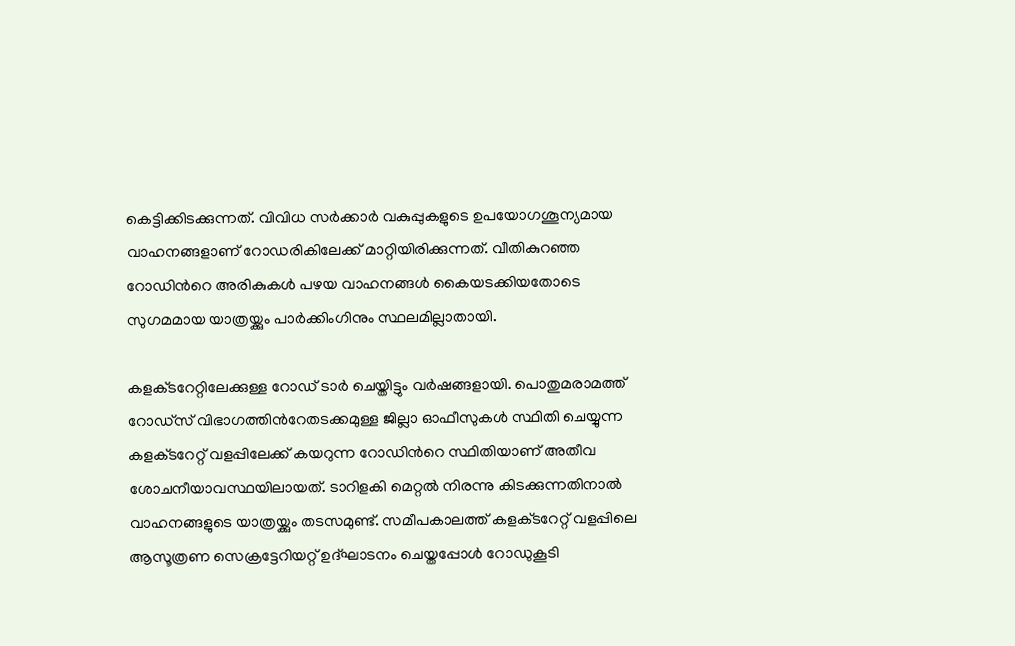കെട്ടിക്കിടക്കുന്നത്. വിവിധ സർക്കാർ വകുപ്പുകളുടെ ഉപയോഗശൂന്യമായ വാഹനങ്ങളാണ് റോഡരികിലേക്ക് മാറ്റിയിരിക്കുന്നത്. വീതികുറഞ്ഞ റോഡിന്‍റെ അരികുകൾ പഴയ വാഹനങ്ങൾ കൈയടക്കിയതോടെ സുഗമമായ യാത്രയ്ക്കും പാർക്കിംഗിനും സ്ഥലമില്ലാതായി.

കളക്‌ടറേറ്റിലേക്കുള്ള റോഡ് ടാർ ചെയ്തിട്ടും വർഷങ്ങളായി. പൊതുമരാമത്ത് റോഡ്സ് വിഭാഗത്തിന്‍റേതടക്കമുള്ള ജില്ലാ ഓഫീസുകൾ സ്ഥിതി ചെയ്യുന്ന കളക്‌ടറേറ്റ് വളപ്പിലേക്ക് കയറുന്ന റോഡിന്‍റെ സ്ഥിതിയാണ് അതീവ ശോചനീയാവസ്ഥയിലായത്. ടാറിളകി മെറ്റൽ നിരന്നു കിടക്കുന്നതിനാൽ വാഹനങ്ങളുടെ യാത്രയ്ക്കും തടസമുണ്ട്. സമീപകാലത്ത് കളക്‌ടറേറ്റ് വളപ്പിലെ ആസൂത്രണ സെക്രട്ടേറിയറ്റ് ഉദ്ഘാടനം ചെയ്തപ്പോൾ റോഡുകൂടി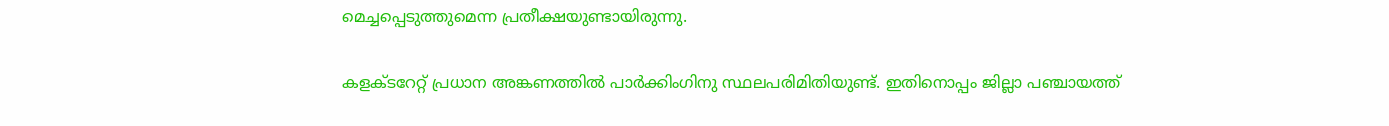മെച്ചപ്പെടുത്തുമെന്ന പ്രതീക്ഷയുണ്ടായിരുന്നു.

കളക്‌ടറേറ്റ് പ്രധാന അങ്കണത്തിൽ പാർക്കിംഗിനു സ്ഥലപരിമിതിയുണ്ട്. ഇതിനൊപ്പം ജില്ലാ പഞ്ചായത്ത്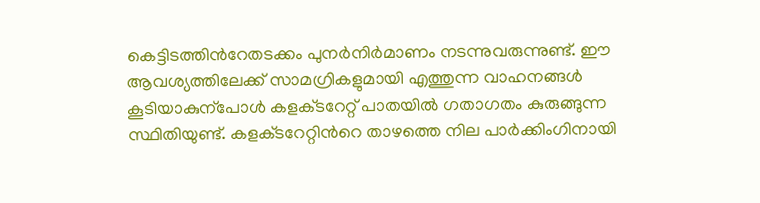കെട്ടിടത്തിന്‍റേതടക്കം പുനർനിർമാണം നടന്നുവരുന്നുണ്ട്. ഈ ആവശ്യത്തിലേക്ക് സാമഗ്രികളുമായി എത്തുന്ന വാഹനങ്ങൾ കൂടിയാകുന്പോൾ കളക്‌ടറേറ്റ് പാതയിൽ ഗതാഗതം കുരുങ്ങുന്ന സ്ഥിതിയുണ്ട്. കളക്‌ടറേറ്റിന്‍റെ താഴത്തെ നില പാർക്കിംഗിനായി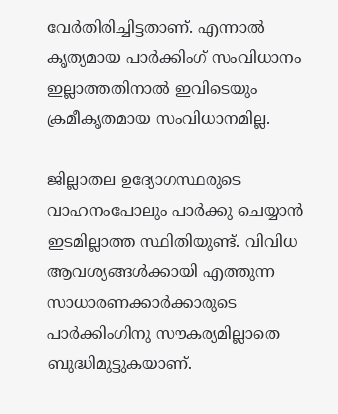വേർതിരിച്ചിട്ടതാണ്. എന്നാൽ കൃത്യമായ പാർക്കിംഗ് സംവിധാനം ഇല്ലാത്തതിനാൽ ഇവിടെയും ക്രമീകൃതമായ സംവിധാനമില്ല.

ജില്ലാതല ഉദ്യോഗസ്ഥരുടെ വാഹനംപോലും പാർക്കു ചെയ്യാൻ ഇടമില്ലാത്ത സ്ഥിതിയുണ്ട്. വിവിധ ആവശ്യങ്ങൾക്കായി എത്തുന്ന സാധാരണക്കാർക്കാരുടെ പാർക്കിംഗിനു സൗകര്യമില്ലാതെ ബുദ്ധിമുട്ടുകയാണ്.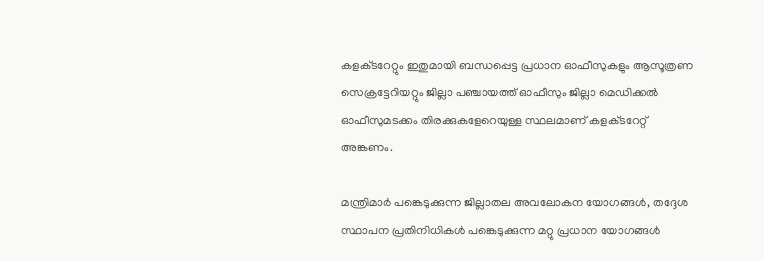കളക്‌ടറേറ്റും ഇതുമായി ബന്ധപ്പെട്ട പ്രധാന ഓഫീസുകളും ആസൂത്രണ സെക്രട്ടേറിയറ്റും ജില്ലാ പഞ്ചായത്ത് ഓഫീസും ജില്ലാ മെഡിക്കൽ ഓഫീസുമടക്കം തിരക്കുകളേറെയുള്ള സ്ഥലമാണ് കളക്‌ടറേറ്റ് അങ്കണം.

മന്ത്രിമാർ പങ്കെടുക്കുന്ന ജില്ലാതല അവലോകന യോഗങ്ങൾ, തദ്ദേശ സ്ഥാപന പ്രതിനിധികൾ പങ്കെടുക്കുന്ന മറ്റു പ്രധാന യോഗങ്ങൾ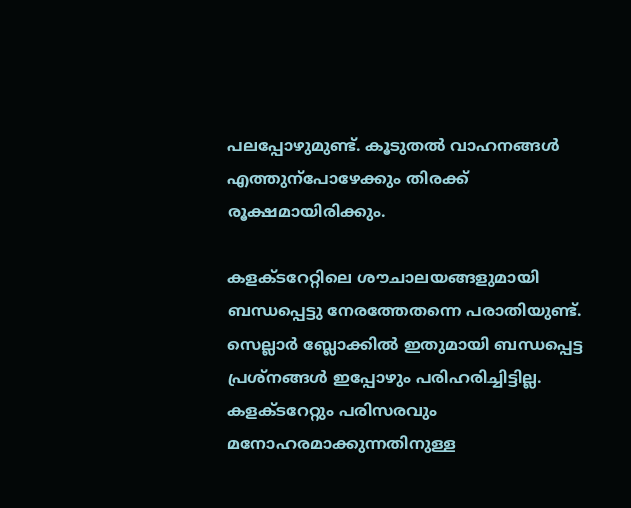പലപ്പോഴുമുണ്ട്. കൂടുതൽ വാഹനങ്ങൾ എത്തുന്പോഴേക്കും തിരക്ക് രൂക്ഷമായിരിക്കും.

കളക്‌ടറേറ്റിലെ ശൗചാലയങ്ങളുമായി ബന്ധപ്പെട്ടു നേരത്തേതന്നെ പരാതിയുണ്ട്. സെല്ലാർ ബ്ലോക്കിൽ ഇതുമായി ബന്ധപ്പെട്ട പ്രശ്നങ്ങൾ ഇപ്പോഴും പരിഹരിച്ചിട്ടില്ല. കളക്‌ടറേറ്റും പരിസരവും മനോഹരമാക്കുന്നതിനുള്ള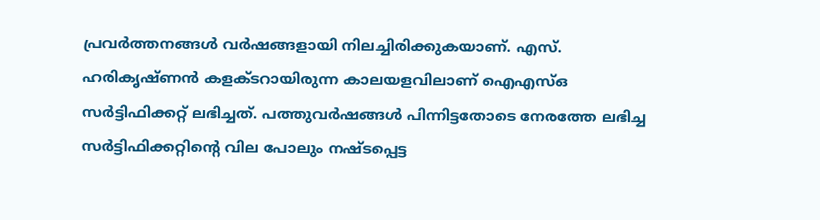പ്രവർത്തനങ്ങൾ വർഷങ്ങളായി നിലച്ചിരിക്കുകയാണ്. എസ്. ഹരികൃഷ്ണൻ കളക്‌ടറായിരുന്ന കാലയളവിലാണ് ഐഎസ്ഒ സർട്ടിഫിക്കറ്റ് ലഭിച്ചത്. പത്തുവർഷങ്ങൾ പിന്നിട്ടതോടെ നേരത്തേ ലഭിച്ച സർട്ടിഫിക്കറ്റിന്‍റെ വില പോലും നഷ്ടപ്പെട്ട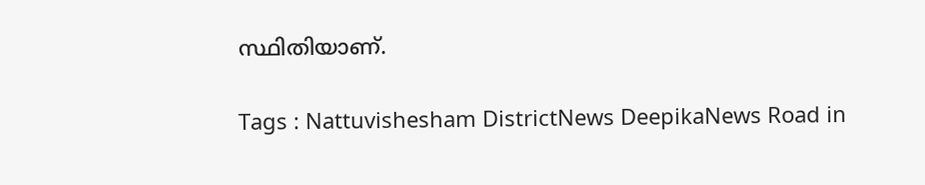സ്ഥിതിയാണ്.

Tags : Nattuvishesham DistrictNews DeepikaNews Road in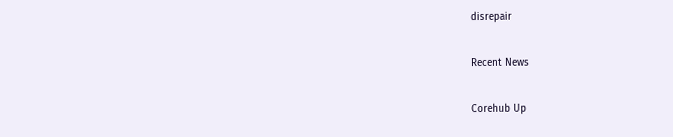disrepair

Recent News

Corehub Up